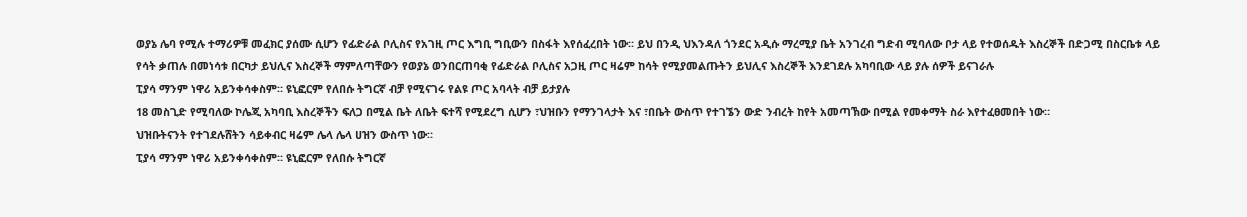ወያኔ ሌባ የሚሉ ተማሪዎቹ መፈክር ያሰሙ ሲሆን የፊድራል ቦሊስና የአገዚ ጦር እግቢ ግቢውን በስፋት እየሰፈረበት ነው። ይህ በንዲ ህእንዳለ ጎንደር አዲሱ ማረሚያ ቤት አንገረብ ግድብ ሚባለው ቦታ ላይ የተወሰዱት እስረኞች በድጋሚ በስርቤቱ ላይ የሳት ቃጠሉ በመነሳቱ በርካታ ይህሊና እስረኞች ማምለጣቸውን የወያኔ ወንበርጠባቂ የፊድራል ቦሊስና አጋዚ ጦር ዛሬም ከሳት የሚያመልጡትን ይህሊና እስረኞች እንደገደሉ አካባቢው ላይ ያሉ ሰዎች ይናገራሉ
ፒያሳ ማንም ነዋሪ አይንቀሳቀስም። ዩኒፎርም የለበሱ ትግርኛ ብቻ የሚናገሩ የልዩ ጦር አባላት ብቻ ይታያሉ
18 መስጊድ የሚባለው ኮሌጂ አካባቢ እስረኞችን ፍለጋ በሚል ቤት ለቤት ፍተሻ የሚደረግ ሲሆን ፣ህዝቡን የማንገላታት እና ፣በቤት ውስጥ የተገኜን ውድ ንብረት ከየት አመጣኽው በሚል የመቀማት ስራ እየተፈፀመበት ነው።
ህዝቡትናንት የተገደሉሸትን ሳይቀብር ዛሬም ሌላ ሌላ ሀዝን ውስጥ ነው።
ፒያሳ ማንም ነዋሪ አይንቀሳቀስም። ዩኒፎርም የለበሱ ትግርኛ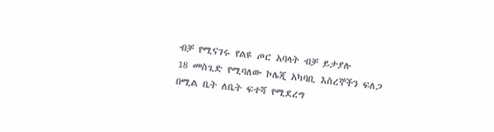ብቻ የሚናገሩ የልዩ ጦር አባላት ብቻ ይታያሉ
18 መስጊድ የሚባለው ኮሌጂ አካባቢ እስረኞችን ፍለጋ በሚል ቤት ለቤት ፍተሻ የሚደረግ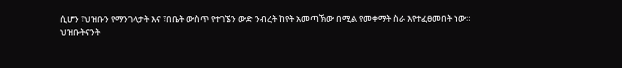ሲሆን ፣ህዝቡን የማንገላታት እና ፣በቤት ውስጥ የተገኜን ውድ ንብረት ከየት አመጣኽው በሚል የመቀማት ስራ እየተፈፀመበት ነው።
ህዝቡትናንት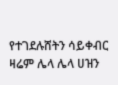የተገደሉሸትን ሳይቀብር ዛሬም ሌላ ሌላ ሀዝን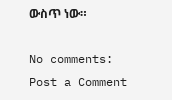ውስጥ ነው።

No comments:
Post a Comment